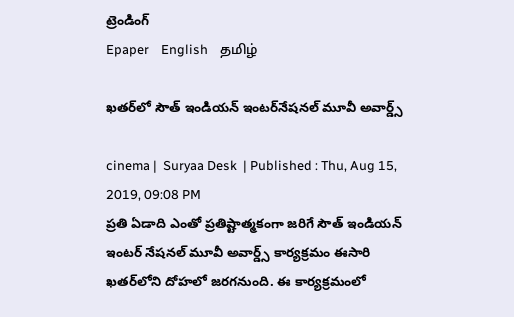ట్రెండింగ్
Epaper    English    தமிழ்

ఖతర్‌లో సౌత్ ఇండియన్ ఇంటర్‌నేషనల్ మూవీ అవార్డ్స్

cinema |  Suryaa Desk  | Published : Thu, Aug 15, 2019, 09:08 PM
ప్రతి ఏడాది ఎంతో ప్రతిష్టాత్మకంగా జరిగే సౌత్ ఇండియన్ ఇంటర్‌ నేషనల్ మూవీ అవార్డ్స్ కార్యక్రమం ఈసారి ఖతర్‌లోని దోహలో జరగనుంది. ఈ కార్యక్రమంలో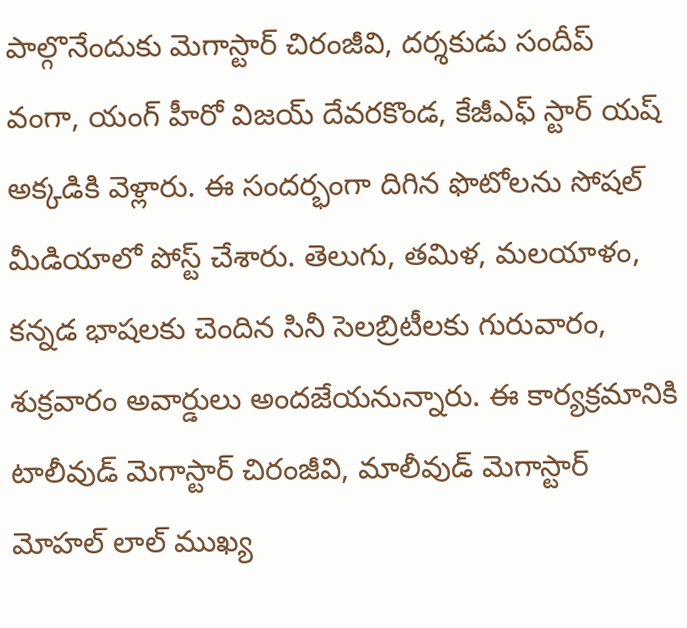పాల్గొనేందుకు మెగాస్టార్ చిరంజీవి, దర్శకుడు సందీప్ వంగా, యంగ్ హీరో విజయ్ దేవరకొండ, కేజీఎఫ్ స్టార్ యష్ అక్కడికి వెళ్లారు. ఈ సందర్భంగా దిగిన ఫొటోలను సోషల్ మీడియాలో పోస్ట్ చేశారు. తెలుగు, తమిళ, మలయాళం, కన్నడ భాషలకు చెందిన సినీ సెలబ్రిటీలకు గురువారం, శుక్రవారం అవార్డులు అందజేయనున్నారు. ఈ కార్యక్రమానికి టాలీవుడ్ మెగాస్టార్ చిరంజీవి, మాలీవుడ్ మెగాస్టార్ మోహల్ లాల్ ముఖ్య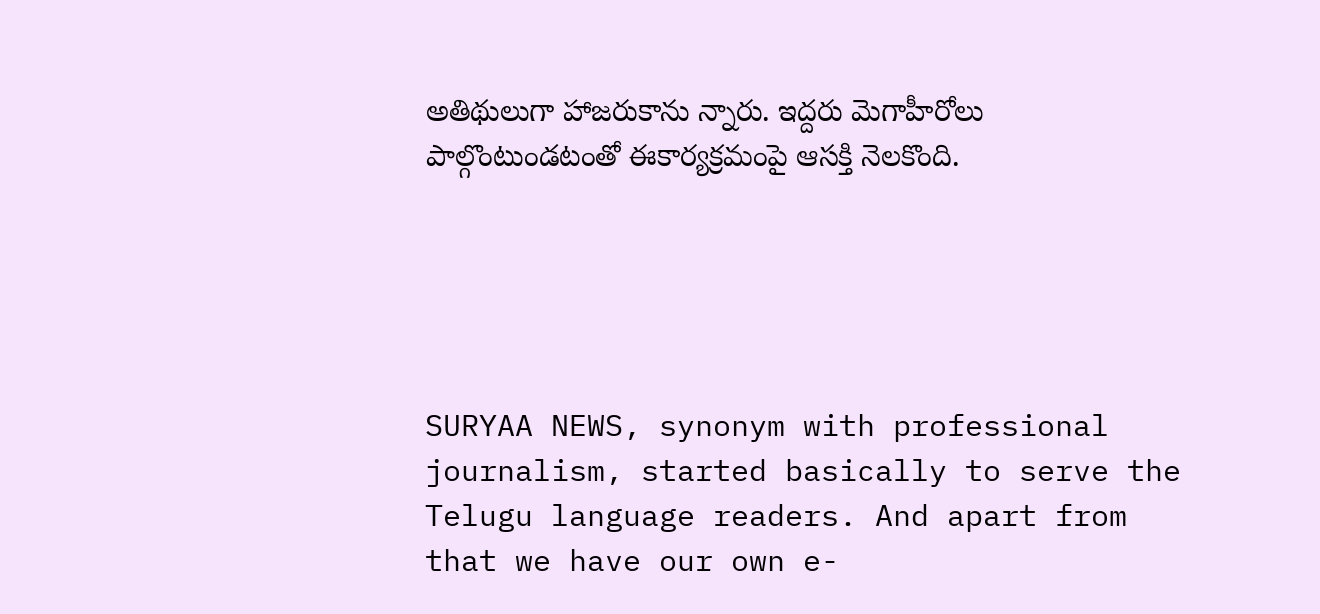అతిథులుగా హాజరుకాను న్నారు. ఇద్దరు మెగాహీరోలు పాల్గొంటుండటంతో ఈకార్యక్రమంపై ఆసక్తి నెలకొంది.





SURYAA NEWS, synonym with professional journalism, started basically to serve the Telugu language readers. And apart from that we have our own e-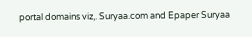portal domains viz,. Suryaa.com and Epaper Suryaa